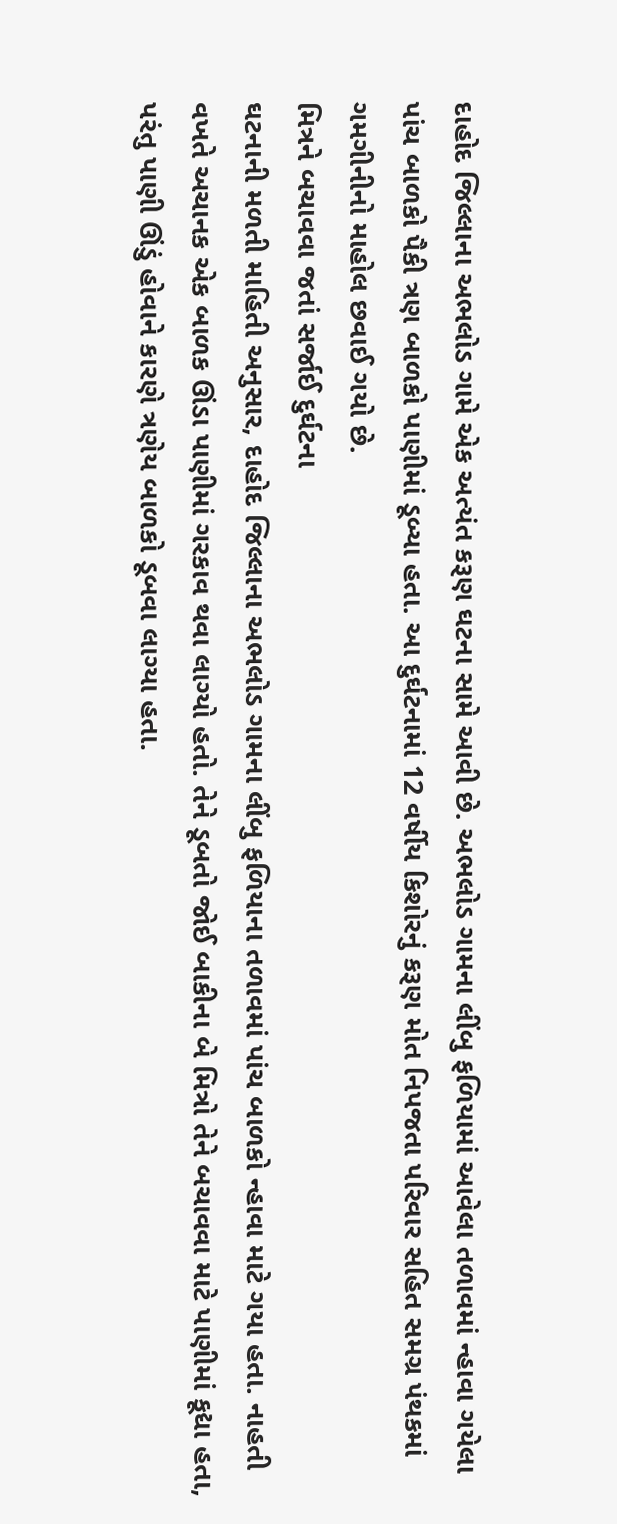દાહોદ જિલ્લાના અભલોડ ગામે એક અત્યંત કરૂણ ઘટના સામે આવી છે. અભલોડ ગામના લીંબુ ફળિયામાં આવેલા તળાવમાં ન્હાવા ગયેલા પાંચ બાળકો પૈકી ત્રણ બાળકો પાણીમાં ડૂબ્યા હતા. આ દુર્ઘટનામાં 12 વર્ષીય કિશોરનું કરૂણ મોત નિપજતા પરિવાર સહિત સમગ્ર પંથકમાં ગમગીનીનો માહોલ છવાઈ ગયો છે.
મિત્રને બચાવવા જતાં સર્જાઈ દુર્ઘટના
ઘટનાની મળતી માહિતી અનુસાર, દાહોદ જિલ્લાના અભલોડ ગામના લીંબુ ફળિયાના તળાવમાં પાંચ બાળકો ન્હાવા માટે ગયા હતા. નાહતી વખતે અચાનક એક બાળક ઊંડા પાણીમાં ગરકાવ થવા લાગ્યો હતો. તેને ડૂબતો જોઈ બાકીના બે મિત્રો તેને બચાવવા માટે પાણીમાં કૂદ્યા હતા, પરંતુ પાણી ઊંડું હોવાને કારણે ત્રણેય બાળકો ડૂબવા લાગ્યા હતા.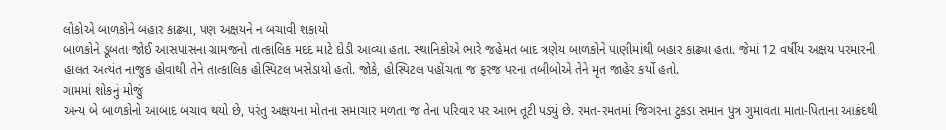લોકોએ બાળકોને બહાર કાઢ્યા, પણ અક્ષયને ન બચાવી શકાયો
બાળકોને ડૂબતા જોઈ આસપાસના ગ્રામજનો તાત્કાલિક મદદ માટે દોડી આવ્યા હતા. સ્થાનિકોએ ભારે જહેમત બાદ ત્રણેય બાળકોને પાણીમાંથી બહાર કાઢ્યા હતા. જેમાં 12 વર્ષીય અક્ષય પરમારની હાલત અત્યંત નાજુક હોવાથી તેને તાત્કાલિક હોસ્પિટલ ખસેડાયો હતો. જોકે, હોસ્પિટલ પહોંચતા જ ફરજ પરના તબીબોએ તેને મૃત જાહેર કર્યો હતો.
ગામમાં શોકનું મોજું
અન્ય બે બાળકોનો આબાદ બચાવ થયો છે, પરંતુ અક્ષયના મોતના સમાચાર મળતા જ તેના પરિવાર પર આભ તૂટી પડ્યું છે. રમત-રમતમાં જિગરના ટુકડા સમાન પુત્ર ગુમાવતા માતા-પિતાના આક્રંદથી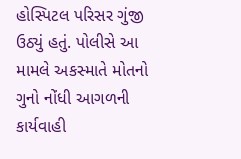હોસ્પિટલ પરિસર ગુંજી ઉઠ્યું હતું. પોલીસે આ મામલે અકસ્માતે મોતનો ગુનો નોંધી આગળની કાર્યવાહી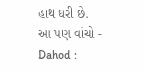હાથ ધરી છે.
આ પણ વાંચો - Dahod :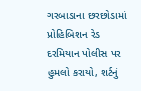ગરબાડાના છરછોડામાં પ્રોહિબિશન રેડ દરમિયાન પોલીસ પર હુમલો કરાયો, શર્ટનું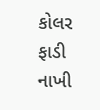કોલર ફાડી નાખી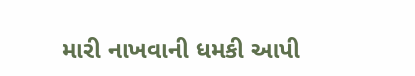મારી નાખવાની ધમકી આપી